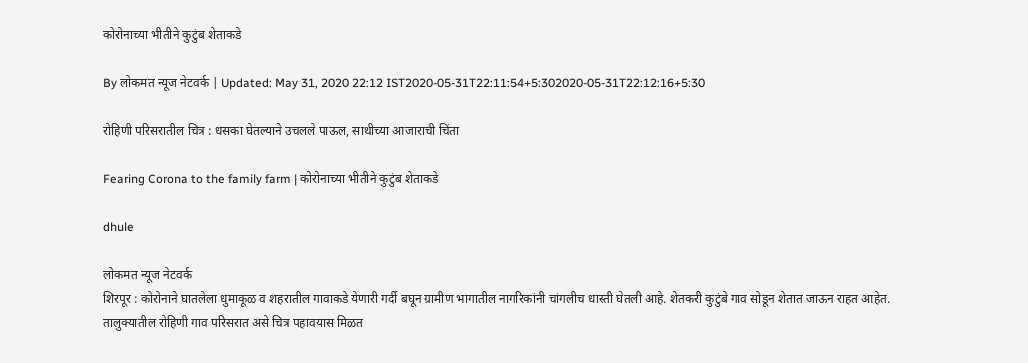कोरोनाच्या भीतीने कुटुंब शेताकडे

By लोकमत न्यूज नेटवर्क | Updated: May 31, 2020 22:12 IST2020-05-31T22:11:54+5:302020-05-31T22:12:16+5:30

रोहिणी परिसरातील चित्र : धसका घेतल्याने उचलले पाऊल, साथीच्या आजाराची चिंता

Fearing Corona to the family farm | कोरोनाच्या भीतीने कुटुंब शेताकडे

dhule

लोकमत न्यूज नेटवर्क
शिरपूर : कोरोनाने घातलेला धुमाकूळ व शहरातील गावाकडे येणारी गर्दी बघून ग्रामीण भागातील नागरिकांनी चांगलीच धास्ती घेतली आहे. शेतकरी कुटुंबे गाव सोडून शेतात जाऊन राहत आहेत. तालुक्यातील रोहिणी गाव परिसरात असे चित्र पहावयास मिळत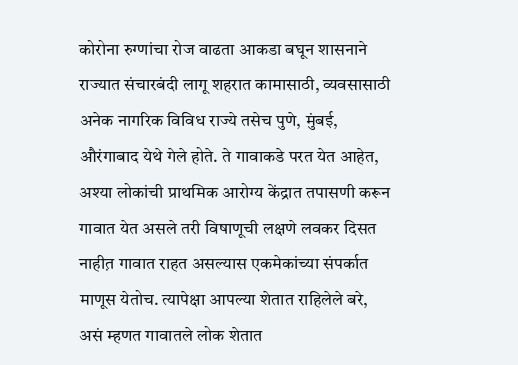कोरोना रुग्णांचा रोज वाढता आकडा बघून शासनाने राज्यात संचारबंदी लागू शहरात कामासाठी, व्यवसासाठी अनेक नागरिक विविध राज्ये तसेच पुणे, मुंबई, औरंगाबाद येथे गेले होते. ते गावाकडे परत येत आहेत, अश्या लोकांची प्राथमिक आरोग्य केंद्रात तपासणी करून गावात येत असले तरी विषाणूची लक्षणे लवकर दिसत नाहीत़ गावात राहत असल्यास एकमेकांच्या संपर्कात माणूस येतोच. त्यापेक्षा आपल्या शेतात राहिलेले बरे, असं म्हणत गावातले लोक शेतात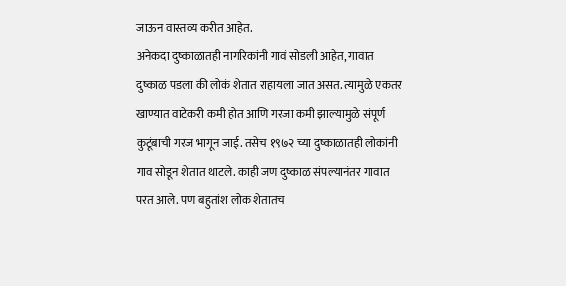जाऊन वास्तव्य करीत आहेत.
अनेकदा दुष्काळातही नागरिकांनी गावं सोडली आहेत, गावात दुष्काळ पडला की लोकं शेतात राहायला जात असत. त्यामुळे एकतर खाण्यात वाटेकरी कमी होत आणि गरजा कमी झाल्यामुळे संपूर्ण कुटूंबाची गरज भागून जाई. तसेच १९७२ च्या दुष्काळातही लोकांनी गाव सोडून शेतात थाटले. काही जण दुष्काळ संपल्यानंतर गावात परत आले. पण बहुतांश लोक शेतातच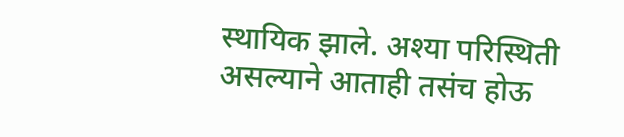स्थायिक झाले. अश्या परिस्थिती असल्याने आताही तसंच होऊ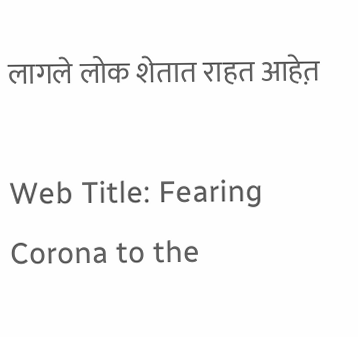लागले लोक शेतात राहत आहेत़

Web Title: Fearing Corona to the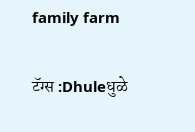family farm

टॅग्स :Dhuleधुळे